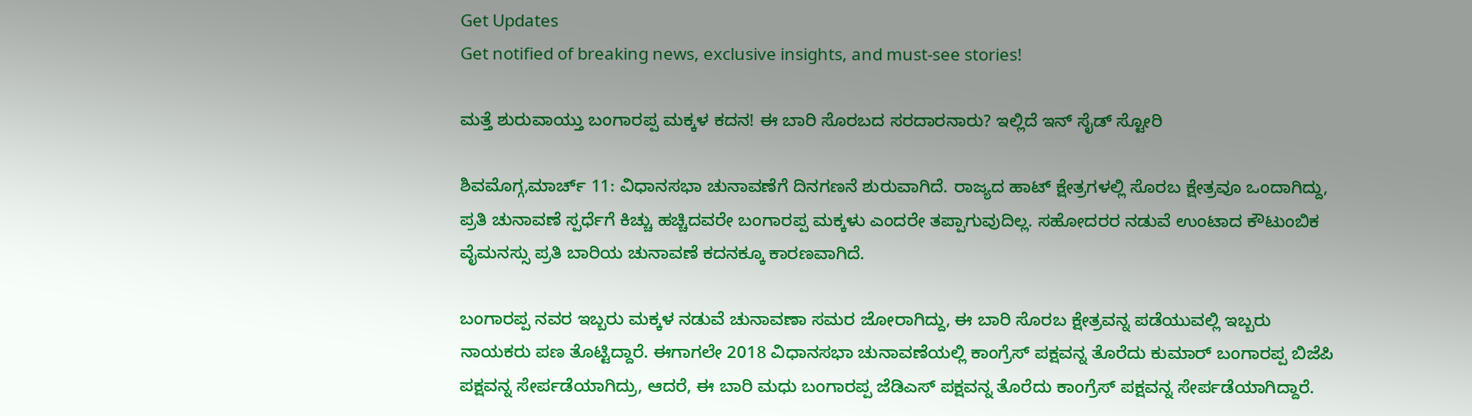Get Updates
Get notified of breaking news, exclusive insights, and must-see stories!

ಮತ್ತೆ ಶುರುವಾಯ್ತು ಬಂಗಾರಪ್ಪ ಮಕ್ಕಳ ಕದನ! ಈ ಬಾರಿ ಸೊರಬದ ಸರದಾರನಾರು? ಇಲ್ಲಿದೆ ಇನ್ ಸೈಡ್ ಸ್ಟೋರಿ

ಶಿವಮೊಗ್ಗ,ಮಾರ್ಚ್ 11: ವಿಧಾನಸಭಾ ಚುನಾವಣೆಗೆ ದಿನಗಣನೆ ಶುರುವಾಗಿದೆ. ರಾಜ್ಯದ ಹಾಟ್‌ ಕ್ಷೇತ್ರಗಳಲ್ಲಿ ಸೊರಬ ಕ್ಷೇತ್ರವೂ ಒಂದಾಗಿದ್ದು, ಪ್ರತಿ ಚುನಾವಣೆ ಸ್ಪರ್ಧೆಗೆ ಕಿಚ್ಚು ಹಚ್ಚಿದವರೇ ಬಂಗಾರಪ್ಪ ಮಕ್ಕಳು ಎಂದರೇ ತಪ್ಪಾಗುವುದಿಲ್ಲ. ಸಹೋದರರ ನಡುವೆ ಉಂಟಾದ ಕೌಟುಂಬಿಕ ವೈಮನಸ್ಸು ಪ್ರತಿ ಬಾರಿಯ ಚುನಾವಣೆ ಕದನಕ್ಕೂ ಕಾರಣವಾಗಿದೆ.

ಬಂಗಾರಪ್ಪ ನವರ ಇಬ್ಬರು ಮಕ್ಕಳ ನಡುವೆ ಚುನಾವಣಾ ಸಮರ ಜೋರಾಗಿದ್ದು, ಈ ಬಾರಿ ಸೊರಬ ಕ್ಷೇತ್ರವನ್ನ ಪಡೆಯುವಲ್ಲಿ ಇಬ್ಬರು ನಾಯಕರು ಪಣ ತೊಟ್ಟಿದ್ದಾರೆ. ಈಗಾಗಲೇ 2018 ವಿಧಾನಸಭಾ ಚುನಾವಣೆಯಲ್ಲಿ ಕಾಂಗ್ರೆಸ್ ಪಕ್ಷವನ್ನ ತೊರೆದು ಕುಮಾರ್ ಬಂಗಾರಪ್ಪ ಬಿಜೆಪಿ ಪಕ್ಷವನ್ನ ಸೇರ್ಪಡೆಯಾಗಿದ್ರು, ಆದರೆ, ಈ ಬಾರಿ ಮಧು ಬಂಗಾರಪ್ಪ ಜೆಡಿಎಸ್ ಪಕ್ಷವನ್ನ ತೊರೆದು ಕಾಂಗ್ರೆಸ್ ಪಕ್ಷವನ್ನ ಸೇರ್ಪಡೆಯಾಗಿದ್ದಾರೆ.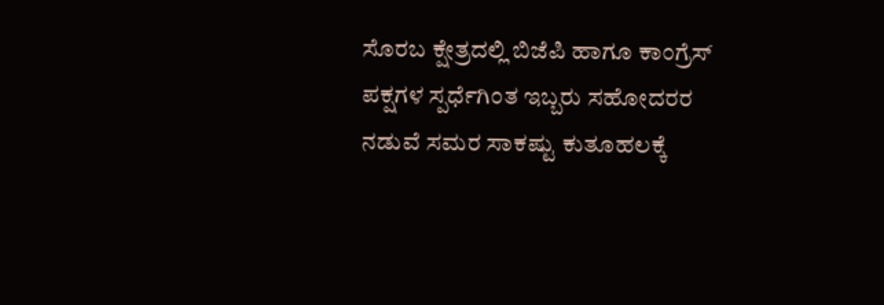ಸೊರಬ ಕ್ಷೇತ್ರದಲ್ಲಿ ಬಿಜೆಪಿ ಹಾಗೂ ಕಾಂಗ್ರೆಸ್ ಪಕ್ಷಗಳ ಸ್ಪರ್ಧೆಗಿಂತ ಇಬ್ಬರು ಸಹೋದರರ ನಡುವೆ ಸಮರ ಸಾಕಷ್ಟು ಕುತೂಹಲಕ್ಕೆ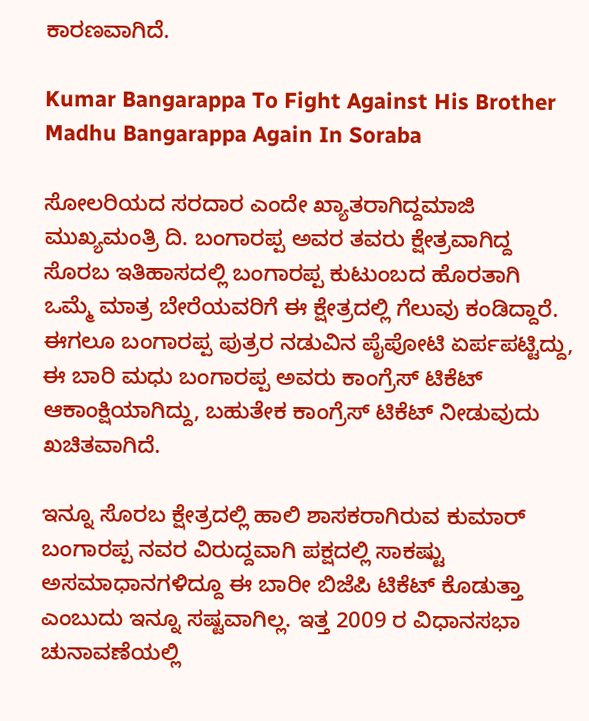ಕಾರಣವಾಗಿದೆ.

Kumar Bangarappa To Fight Against His Brother Madhu Bangarappa Again In Soraba

ಸೋಲರಿಯದ ಸರದಾರ ಎಂದೇ ಖ್ಯಾತರಾಗಿದ್ದಮಾಜಿ ಮುಖ್ಯಮಂತ್ರಿ ದಿ. ಬಂಗಾರಪ್ಪ ಅವರ ತವರು ಕ್ಷೇತ್ರವಾಗಿದ್ದ ಸೊರಬ ಇತಿಹಾಸದಲ್ಲಿ ಬಂಗಾರಪ್ಪ ಕುಟುಂಬದ ಹೊರತಾಗಿ ಒಮ್ಮೆ ಮಾತ್ರ ಬೇರೆಯವರಿಗೆ ಈ ಕ್ಷೇತ್ರದಲ್ಲಿ ಗೆಲುವು ಕಂಡಿದ್ದಾರೆ. ಈಗಲೂ ಬಂಗಾರಪ್ಪ ಪುತ್ರರ ನಡುವಿನ ಪೈಪೋಟಿ ಏರ್ಪಪಟ್ಟಿದ್ದು, ಈ ಬಾರಿ ಮಧು ಬಂಗಾರಪ್ಪ ಅವರು ಕಾಂಗ್ರೆಸ್ ಟಿಕೆಟ್‌ ಆಕಾಂಕ್ಷಿಯಾಗಿದ್ದು, ಬಹುತೇಕ ಕಾಂಗ್ರೆಸ್ ಟಿಕೆಟ್ ನೀಡುವುದು ಖಚಿತವಾಗಿದೆ.

ಇನ್ನೂ ಸೊರಬ ಕ್ಷೇತ್ರದಲ್ಲಿ ಹಾಲಿ ಶಾಸಕರಾಗಿರುವ ಕುಮಾರ್ ಬಂಗಾರಪ್ಪ ನವರ ವಿರುದ್ದವಾಗಿ ಪಕ್ಷದಲ್ಲಿ ಸಾಕಷ್ಟು ಅಸಮಾಧಾನಗಳಿದ್ದೂ ಈ ಬಾರೀ ಬಿಜೆಪಿ ಟಿಕೆಟ್ ಕೊಡುತ್ತಾ ಎಂಬುದು ಇನ್ನೂ ಸಷ್ಟವಾಗಿಲ್ಲ. ಇತ್ತ 2009 ರ ವಿಧಾನಸಭಾ ಚುನಾವಣೆಯಲ್ಲಿ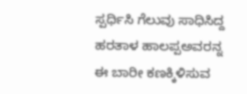ಸ್ಪರ್ಧಿಸಿ ಗೆಲುವು ಸಾಧಿಸಿದ್ದ ಹರತಾಳ ಹಾಲಪ್ಪಅವರನ್ನ ಈ ಬಾರೀ ಕಣಕ್ಕಿಳಿಸುವ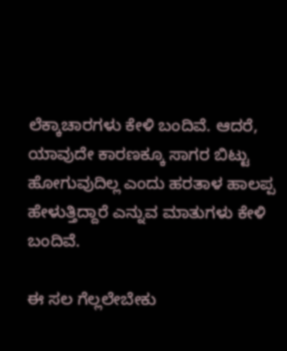ಲೆಕ್ಕಾಚಾರಗಳು ಕೇಳಿ ಬಂದಿವೆ. ಆದರೆ, ಯಾವುದೇ ಕಾರಣಕ್ಕೂ ಸಾಗರ ಬಿಟ್ಟು ಹೋಗುವುದಿಲ್ಲ ಎಂದು ಹರತಾಳ ಹಾಲಪ್ಪ ಹೇಳುತ್ತಿದ್ದಾರೆ ಎನ್ನುವ ಮಾತುಗಳು ಕೇಳಿ ಬಂದಿವೆ.

ಈ ಸಲ ಗೆಲ್ಲಲೇಬೇಕು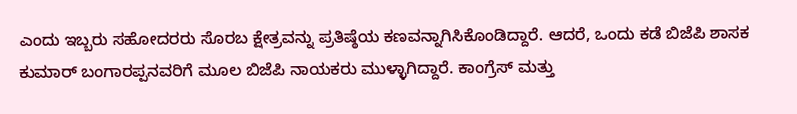ಎಂದು ಇಬ್ಬರು ಸಹೋದರರು ಸೊರಬ ಕ್ಷೇತ್ರವನ್ನು ಪ್ರತಿಷ್ಠೆಯ ಕಣವನ್ನಾಗಿಸಿಕೊಂಡಿದ್ದಾರೆ. ಆದರೆ, ಒಂದು ಕಡೆ ಬಿಜೆಪಿ ಶಾಸಕ ಕುಮಾರ್‌ ಬಂಗಾರಪ್ಪನವರಿಗೆ ಮೂಲ ಬಿಜೆಪಿ ನಾಯಕರು ಮುಳ್ಳಾಗಿದ್ದಾರೆ. ಕಾಂಗ್ರೆಸ್ ಮತ್ತು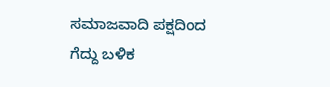ಸಮಾಜವಾದಿ ಪಕ್ಷದಿಂದ ಗೆದ್ದು ಬಳಿಕ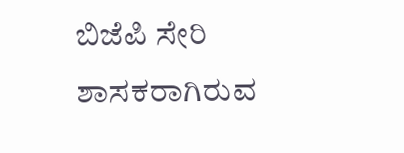ಬಿಜೆಪಿ ಸೇರಿ ಶಾಸಕರಾಗಿರುವ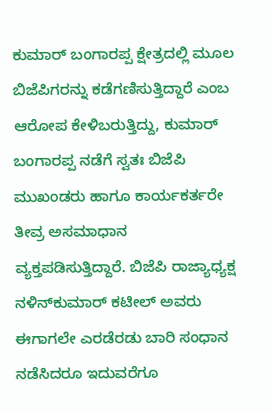ಕುಮಾರ್‌ ಬಂಗಾರಪ್ಪ ಕ್ಷೇತ್ರದಲ್ಲಿ ಮೂಲ ಬಿಜೆಪಿಗರನ್ನು ಕಡೆಗಣಿಸುತ್ತಿದ್ದಾರೆ ಎಂಬ ಆರೋಪ ಕೇಳಿಬರುತ್ತಿದ್ದು, ಕುಮಾರ್‌ ಬಂಗಾರಪ್ಪ ನಡೆಗೆ ಸ್ವತಃ ಬಿಜೆಪಿ ಮುಖಂಡರು ಹಾಗೂ ಕಾರ್ಯಕರ್ತರೇ ತೀವ್ರ ಅಸಮಾಧಾನ ವ್ಯಕ್ತಪಡಿಸುತ್ತಿದ್ದಾರೆ. ಬಿಜೆಪಿ ರಾಜ್ಯಾಧ್ಯಕ್ಷ ನಳಿನ್‌ಕುಮಾರ್‌ ಕಟೀಲ್‌ ಅವರು ಈಗಾಗಲೇ ಎರಡೆರಡು ಬಾರಿ ಸಂಧಾನ ನಡೆಸಿದರೂ ಇದುವರೆಗೂ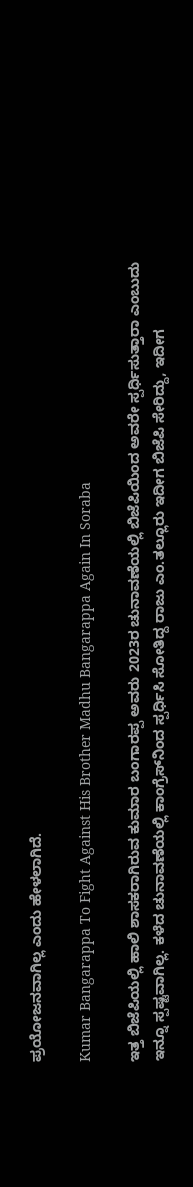ಪ್ರಯೋಜನವಾಗಿಲ್ಲ ಎಂದು ಹೇಳಲಾಗಿದೆ.

Kumar Bangarappa To Fight Against His Brother Madhu Bangarappa Again In Soraba

ಇತ್ತ ಬಿಜೆಪಿಯಲ್ಲಿ ಹಾಲಿ ಶಾಸಕರಾಗಿರುವ ಕುಮಾರ ಬಂಗಾರಪ್ಪ ಅವರು 2023ರ ಚುನಾವಣೆಯಲ್ಲಿ ಬಿಜೆಪಿಯಿಂದ ಅವರೇ ಸ್ಪರ್ಧಿಸುತ್ತಾರಾ ಎಂಬುದು ಇನ್ನೂ ಸ್ಪಷ್ಟವಾಗಿಲ್ಲ. ಕಳೆದ ಚುನಾವಣೆಯಲ್ಲಿ ಕಾಂಗ್ರೆಸ್‌ನಿಂದ ಸ್ಪರ್ಧಿಸಿ ಸೋತಿದ್ದ ರಾಜು ಎಂ.ತಲ್ಲೂರು ಇದೀಗ ಬಿಜೆಪಿ ಸೇರಿದ್ದು, ಇದೀಗ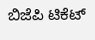ಬಿಜೆಪಿ ಟಿಕೆಟ್‌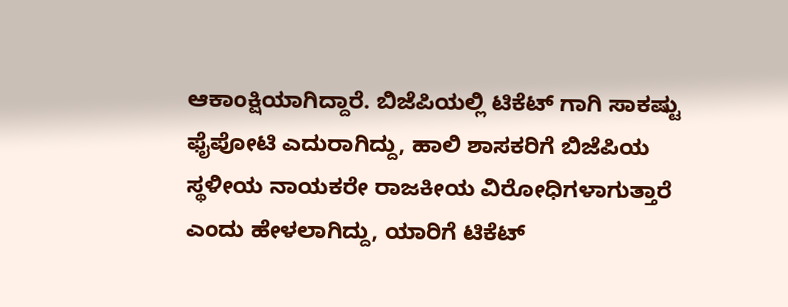ಆಕಾಂಕ್ಷಿಯಾಗಿದ್ದಾರೆ. ಬಿಜೆಪಿಯಲ್ಲಿ ಟಿಕೆಟ್ ಗಾಗಿ ಸಾಕಷ್ಟು ಫೈಪೋಟಿ ಎದುರಾಗಿದ್ದು, ಹಾಲಿ ಶಾಸಕರಿಗೆ ಬಿಜೆಪಿಯ ಸ್ಥಳೀಯ ನಾಯಕರೇ ರಾಜಕೀಯ ವಿರೋಧಿಗಳಾಗುತ್ತಾರೆ ಎಂದು ಹೇಳಲಾಗಿದ್ದು, ಯಾರಿಗೆ ಟಿಕೆಟ್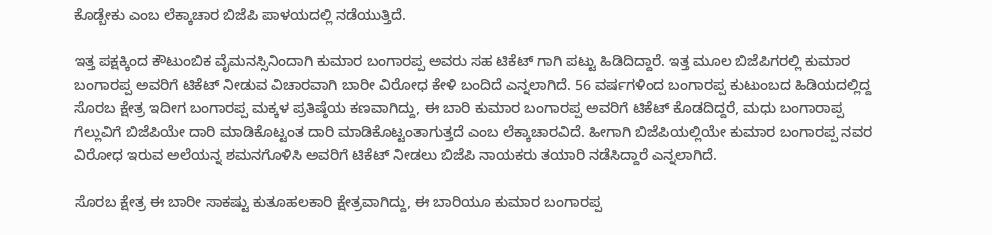ಕೊಡ್ಬೇಕು ಎಂಬ ಲೆಕ್ಕಾಚಾರ ಬಿಜೆಪಿ ಪಾಳಯದಲ್ಲಿ ನಡೆಯುತ್ತಿದೆ.

ಇತ್ತ ಪಕ್ಷಕ್ಕಿಂದ ಕೌಟುಂಬಿಕ ವೈಮನಸ್ಸಿನಿಂದಾಗಿ ಕುಮಾರ ಬಂಗಾರಪ್ಪ ಅವರು ಸಹ ಟಿಕೆಟ್ ಗಾಗಿ ಪಟ್ಟು ಹಿಡಿದಿದ್ದಾರೆ. ಇತ್ತ ಮೂಲ ಬಿಜೆಪಿಗರಲ್ಲಿ ಕುಮಾರ ಬಂಗಾರಪ್ಪ ಅವರಿಗೆ ಟಿಕೆಟ್ ನೀಡುವ ವಿಚಾರವಾಗಿ ಬಾರೀ ವಿರೋಧ ಕೇಳಿ ಬಂದಿದೆ ಎನ್ನಲಾಗಿದೆ. 56 ವರ್ಷಗಳಿಂದ ಬಂಗಾರಪ್ಪ ಕುಟುಂಬದ ಹಿಡಿಯದಲ್ಲಿದ್ದ ಸೊರಬ ಕ್ಷೇತ್ರ ಇದೀಗ ಬಂಗಾರಪ್ಪ ಮಕ್ಕಳ ಪ್ರತಿಷ್ಠೆಯ ಕಣವಾಗಿದ್ದು, ಈ ಬಾರಿ ಕುಮಾರ ಬಂಗಾರಪ್ಪ ಅವರಿಗೆ ಟಿಕೆಟ್ ಕೊಡದಿದ್ದರೆ, ಮಧು ಬಂಗಾರಾಪ್ಪ ಗೆಲ್ಲುವಿಗೆ ಬಿಜೆಪಿಯೇ ದಾರಿ ಮಾಡಿಕೊಟ್ಟಂತ ದಾರಿ ಮಾಡಿಕೊಟ್ಟಂತಾಗುತ್ತದೆ ಎಂಬ ಲೆಕ್ಕಾಚಾರವಿದೆ. ಹೀಗಾಗಿ ಬಿಜೆಪಿಯಲ್ಲಿಯೇ ಕುಮಾರ ಬಂಗಾರಪ್ಪ ನವರ ವಿರೋಧ ಇರುವ ಅಲೆಯನ್ನ ಶಮನಗೊಳಿಸಿ ಅವರಿಗೆ ಟಿಕೆಟ್ ನೀಡಲು ಬಿಜೆಪಿ ನಾಯಕರು ತಯಾರಿ ನಡೆಸಿದ್ದಾರೆ ಎನ್ನಲಾಗಿದೆ.

ಸೊರಬ ಕ್ಷೇತ್ರ ಈ ಬಾರೀ ಸಾಕಷ್ಟು ಕುತೂಹಲಕಾರಿ ಕ್ಷೇತ್ರವಾಗಿದ್ದು, ಈ ಬಾರಿಯೂ ಕುಮಾರ ಬಂಗಾರಪ್ಪ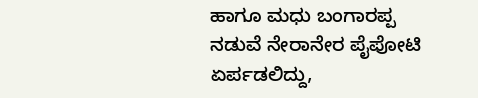ಹಾಗೂ ಮಧು ಬಂಗಾರಪ್ಪ ನಡುವೆ ನೇರಾನೇರ ಪೈಪೋಟಿ ಏರ್ಪಡಲಿದ್ದು,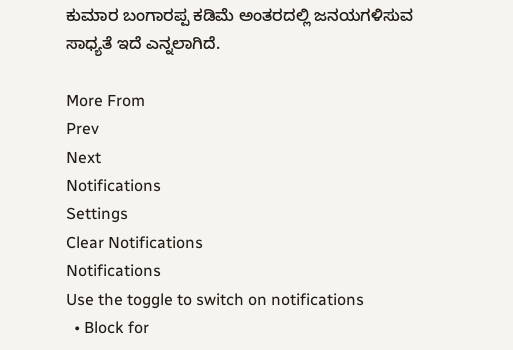ಕುಮಾರ ಬಂಗಾರಪ್ಪ ಕಡಿಮೆ ಅಂತರದಲ್ಲಿ ಜನಯಗಳಿಸುವ ಸಾಧ್ಯತೆ ಇದೆ ಎನ್ನಲಾಗಿದೆ.

More From
Prev
Next
Notifications
Settings
Clear Notifications
Notifications
Use the toggle to switch on notifications
  • Block for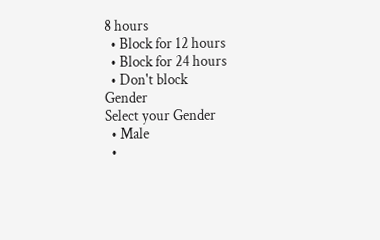8 hours
  • Block for 12 hours
  • Block for 24 hours
  • Don't block
Gender
Select your Gender
  • Male
  •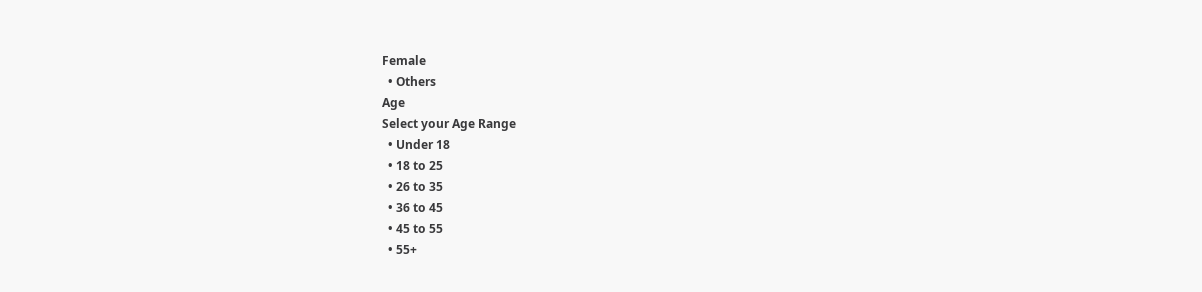Female
  • Others
Age
Select your Age Range
  • Under 18
  • 18 to 25
  • 26 to 35
  • 36 to 45
  • 45 to 55
  • 55+